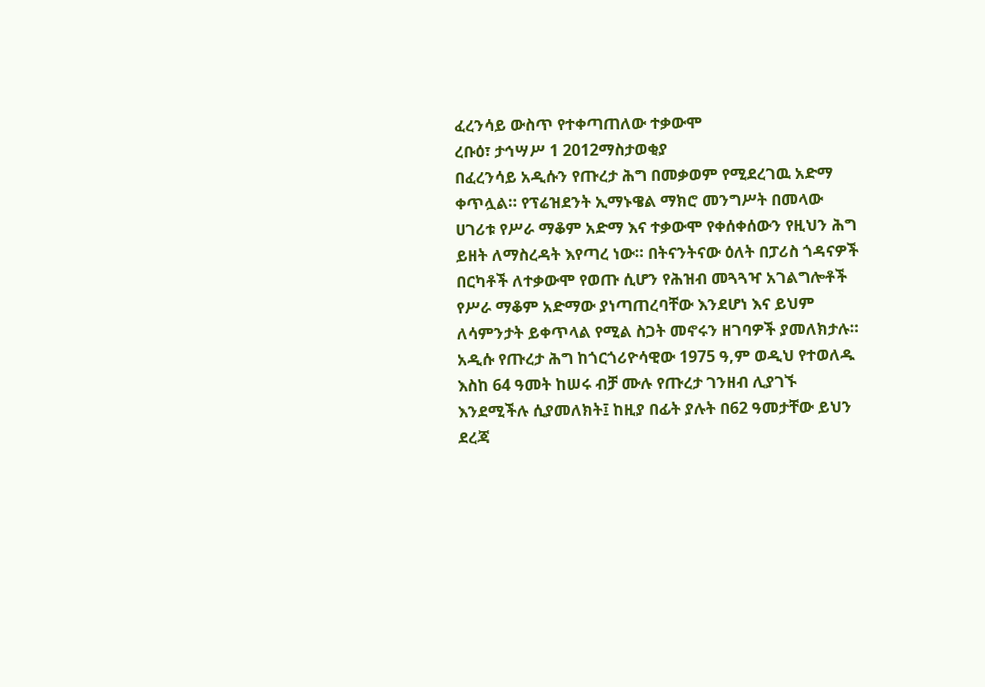ፈረንሳይ ውስጥ የተቀጣጠለው ተቃውሞ
ረቡዕ፣ ታኅሣሥ 1 2012ማስታወቂያ
በፈረንሳይ አዲሱን የጡረታ ሕግ በመቃወም የሚደረገዉ አድማ ቀጥሏል። የፕሬዝደንት ኢማኑዌል ማክሮ መንግሥት በመላው ሀገሪቱ የሥራ ማቆም አድማ እና ተቃውሞ የቀሰቀሰውን የዚህን ሕግ ይዘት ለማስረዳት እየጣረ ነው። በትናንትናው ዕለት በፓሪስ ጎዳናዎች በርካቶች ለተቃውሞ የወጡ ሲሆን የሕዝብ መጓጓዣ አገልግሎቶች የሥራ ማቆም አድማው ያነጣጠረባቸው እንደሆነ እና ይህም ለሳምንታት ይቀጥላል የሚል ስጋት መኖሩን ዘገባዎች ያመለክታሉ። አዲሱ የጡረታ ሕግ ከጎርጎሪዮሳዊው 1975 ዓ,ም ወዲህ የተወለዱ እስከ 64 ዓመት ከሠሩ ብቻ ሙሉ የጡረታ ገንዘብ ሊያገኙ እንደሚችሉ ሲያመለክት፤ ከዚያ በፊት ያሉት በ62 ዓመታቸው ይህን ደረጃ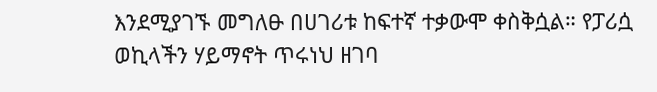እንደሚያገኙ መግለፁ በሀገሪቱ ከፍተኛ ተቃውሞ ቀስቅሷል። የፓሪሷ ወኪላችን ሃይማኖት ጥሩነህ ዘገባ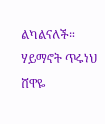ልካልናለች።
ሃይማኖት ጥሩነህ
ሸዋዬ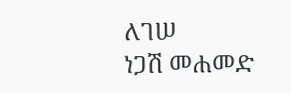ለገሠ
ነጋሽ መሐመድ